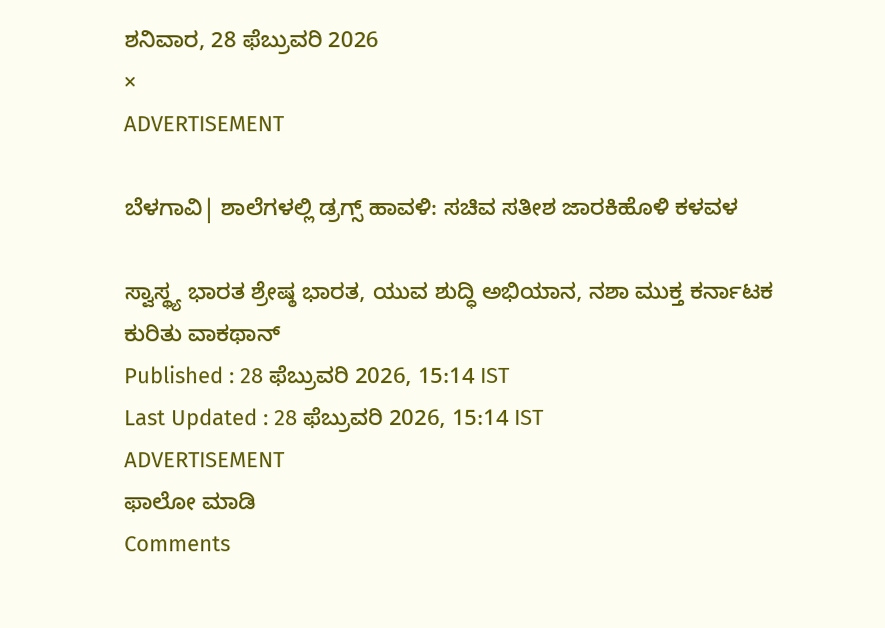ಶನಿವಾರ, 28 ಫೆಬ್ರುವರಿ 2026
×
ADVERTISEMENT

ಬೆಳಗಾವಿ| ಶಾಲೆಗಳಲ್ಲಿ ಡ್ರಗ್ಸ್ ಹಾವಳಿ: ಸಚಿವ ಸತೀಶ ಜಾರಕಿಹೊಳಿ ಕಳವಳ

ಸ್ವಾಸ್ಥ್ಯ ಭಾರತ ಶ್ರೇಷ್ಠ ಭಾರತ, ಯುವ ಶುದ್ಧಿ ಅಭಿಯಾನ, ನಶಾ ಮುಕ್ತ ಕರ್ನಾಟಕ ಕುರಿತು ವಾಕಥಾನ್‌
Published : 28 ಫೆಬ್ರುವರಿ 2026, 15:14 IST
Last Updated : 28 ಫೆಬ್ರುವರಿ 2026, 15:14 IST
ADVERTISEMENT
ಫಾಲೋ ಮಾಡಿ
Comments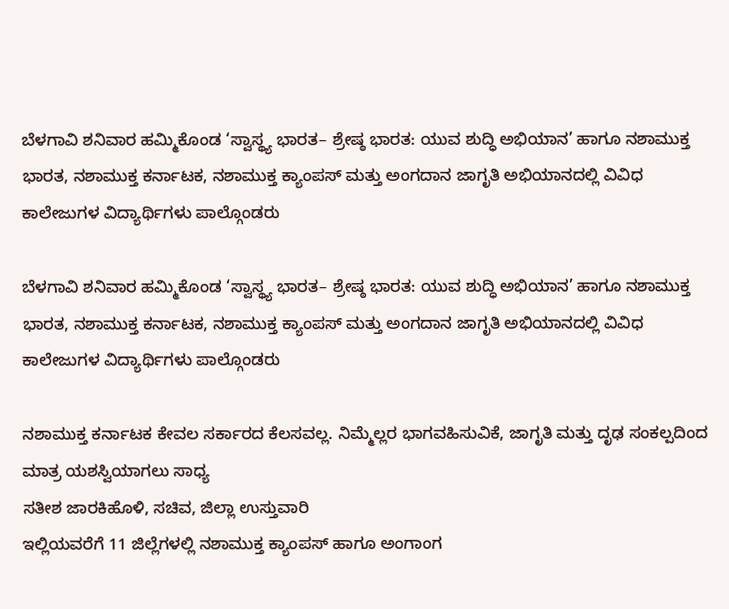ಬೆಳಗಾವಿ ಶನಿವಾರ ಹಮ್ಮಿಕೊಂಡ ‘ಸ್ವಾಸ್ಥ್ಯ ಭಾರತ– ಶ್ರೇಷ್ಠ ಭಾರತ: ಯುವ ಶುದ್ಧಿ ಅಭಿಯಾನ’ ಹಾಗೂ ನಶಾಮುಕ್ತ ಭಾರತ, ನಶಾಮುಕ್ತ ಕರ್ನಾಟಕ, ನಶಾಮುಕ್ತ ಕ್ಯಾಂಪಸ್ ಮತ್ತು ಅಂಗದಾನ ಜಾಗೃತಿ ಅಭಿಯಾನದಲ್ಲಿ ವಿವಿಧ ಕಾಲೇಜುಗಳ ವಿದ್ಯಾರ್ಥಿಗಳು ಪಾಲ್ಗೊಂಡರು

ಬೆಳಗಾವಿ ಶನಿವಾರ ಹಮ್ಮಿಕೊಂಡ ‘ಸ್ವಾಸ್ಥ್ಯ ಭಾರತ– ಶ್ರೇಷ್ಠ ಭಾರತ: ಯುವ ಶುದ್ಧಿ ಅಭಿಯಾನ’ ಹಾಗೂ ನಶಾಮುಕ್ತ ಭಾರತ, ನಶಾಮುಕ್ತ ಕರ್ನಾಟಕ, ನಶಾಮುಕ್ತ ಕ್ಯಾಂಪಸ್ ಮತ್ತು ಅಂಗದಾನ ಜಾಗೃತಿ ಅಭಿಯಾನದಲ್ಲಿ ವಿವಿಧ ಕಾಲೇಜುಗಳ ವಿದ್ಯಾರ್ಥಿಗಳು ಪಾಲ್ಗೊಂಡರು

ನಶಾಮುಕ್ತ ಕರ್ನಾಟಕ ಕೇವಲ ಸರ್ಕಾರದ ಕೆಲಸವಲ್ಲ. ನಿಮ್ಮೆಲ್ಲರ ಭಾಗವಹಿಸುವಿಕೆ, ಜಾಗೃತಿ ಮತ್ತು ದೃಢ ಸಂಕಲ್ಪದಿಂದ ಮಾತ್ರ ಯಶಸ್ವಿಯಾಗಲು ಸಾಧ್ಯ
ಸತೀಶ ಜಾರಕಿಹೊಳಿ, ಸಚಿವ, ಜಿಲ್ಲಾ ಉಸ್ತುವಾರಿ
ಇಲ್ಲಿಯವರೆಗೆ 11 ಜಿಲ್ಲೆಗಳಲ್ಲಿ ನಶಾಮುಕ್ತ ಕ್ಯಾಂಪಸ್‌ ಹಾಗೂ ಅಂಗಾಂಗ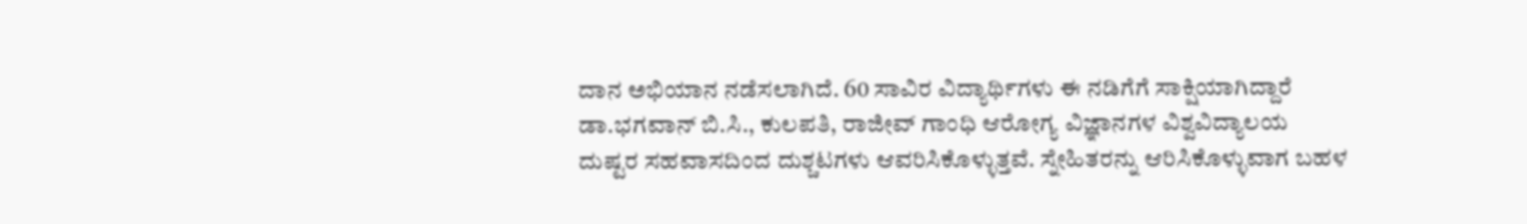ದಾನ ಅಭಿಯಾನ ನಡೆಸಲಾಗಿದೆ. 60 ಸಾವಿರ ವಿದ್ಯಾರ್ಥಿಗಳು ಈ ನಡಿಗೆಗೆ ಸಾಕ್ಷಿಯಾಗಿದ್ದಾರೆ
ಡಾ.ಭಗವಾನ್ ಬಿ.ಸಿ., ಕುಲಪತಿ, ರಾಜೀವ್ ಗಾಂಧಿ ಆರೋಗ್ಯ ವಿಜ್ಞಾನಗಳ ವಿಶ್ವವಿದ್ಯಾಲಯ
ದುಷ್ಟರ ಸಹವಾಸದಿಂದ ದುಶ್ಚಟಗಳು ಆವರಿಸಿಕೊಳ್ಳುತ್ತವೆ. ಸ್ನೇಹಿತರನ್ನು ಆರಿಸಿಕೊಳ್ಳುವಾಗ ಬಹಳ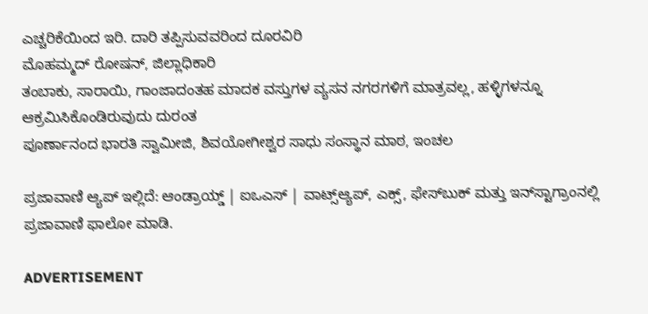ಎಚ್ಚರಿಕೆಯಿಂದ ಇರಿ. ದಾರಿ ತಪ್ಪಿಸುವವರಿಂದ ದೂರವಿರಿ
ಮೊಹಮ್ಮದ್ ರೋಷನ್, ಜಿಲ್ಲಾಧಿಕಾರಿ
ತಂಬಾಕು, ಸಾರಾಯಿ, ಗಾಂಜಾದಂತಹ ಮಾದಕ ವಸ್ತುಗಳ ವ್ಯಸನ ನಗರಗಳಿಗೆ ಮಾತ್ರವಲ್ಲ, ಹಳ್ಳಿಗಳನ್ನೂ ಆಕ್ರಮಿಸಿಕೊಂಡಿರುವುದು ದುರಂತ
ಪೂರ್ಣಾನಂದ ಭಾರತಿ ಸ್ವಾಮೀಜಿ, ಶಿವಯೋಗೀಶ್ವರ ಸಾಧು ಸಂಸ್ಥಾನ ಮಾಠ, ಇಂಚಲ

ಪ್ರಜಾವಾಣಿ ಆ್ಯಪ್ ಇಲ್ಲಿದೆ: ಆಂಡ್ರಾಯ್ಡ್ | ಐಒಎಸ್ | ವಾಟ್ಸ್ಆ್ಯಪ್, ಎಕ್ಸ್, ಫೇಸ್‌ಬುಕ್ ಮತ್ತು ಇನ್‌ಸ್ಟಾಗ್ರಾಂನಲ್ಲಿ ಪ್ರಜಾವಾಣಿ ಫಾಲೋ ಮಾಡಿ.

ADVERTISEMENT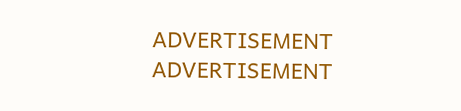ADVERTISEMENT
ADVERTISEMENT